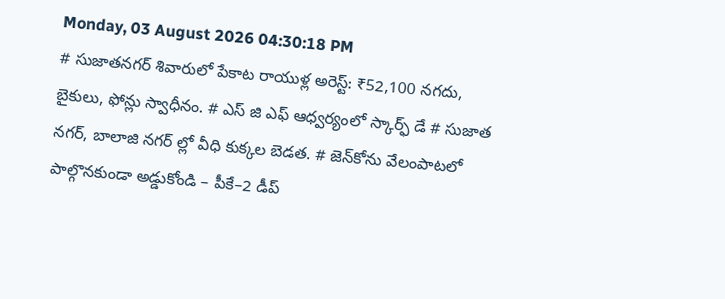Monday, 03 August 2026 04:30:18 PM
# సుజాతనగర్ శివారులో పేకాట రాయుళ్ల అరెస్ట్: ₹52,100 నగదు, బైకులు, ఫోన్లు స్వాధీనం. # ఎస్ జి ఎఫ్ ఆధ్వర్యంలో స్కార్ఫ్ డే # సుజాత నగర్, బాలాజి నగర్ ల్లో వీధి కుక్కల బెడత. # జెన్‌కోను వేలంపాటలో పాల్గొనకుండా అడ్డుకోండి – పీకే–2 డీప్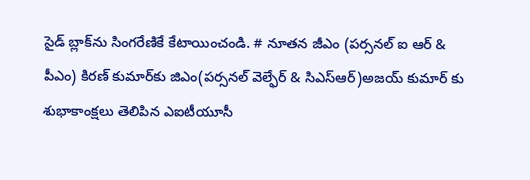సైడ్ బ్లాక్‌ను సింగరేణికే కేటాయించండి. # నూతన జీఎం (పర్సనల్ ఐ ఆర్ & పీఎం) కిరణ్ కుమార్‌కు జిఎం(పర్సనల్ వెల్ఫేర్ & సిఎస్ఆర్)అజయ్ కుమార్ కు శుభాకాంక్షలు తెలిపిన ఎఐటీయూసీ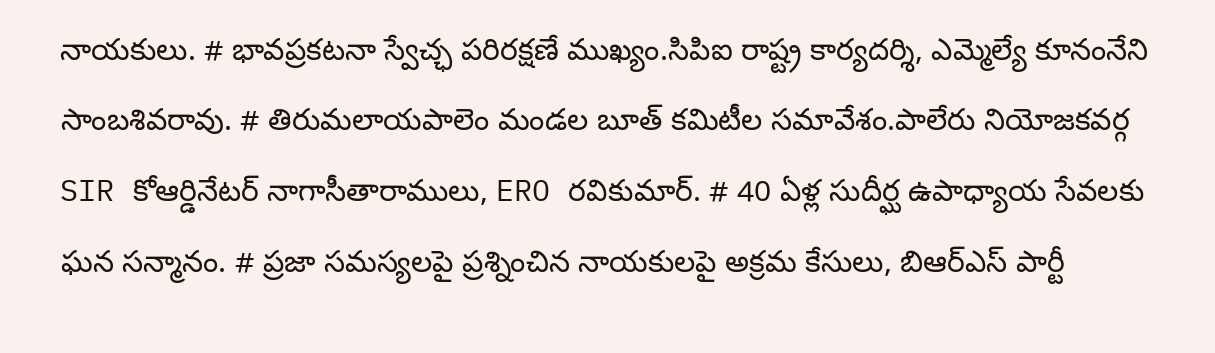నాయకులు. # భావప్రకటనా స్వేచ్ఛ పరిరక్షణే ముఖ్యం.సిపిఐ రాష్ట్ర కార్యదర్శి, ఎమ్మెల్యే కూనంనేని సాంబశివరావు. # తిరుమలాయపాలెం మండల బూత్ కమిటీల సమావేశం.పాలేరు నియోజకవర్గ SIR కోఆర్డినేటర్ నాగాసీతారాములు, ERO రవికుమార్. # 40 ఏళ్ల సుదీర్ఘ ఉపాధ్యాయ సేవలకు ఘన సన్మానం. # ప్రజా సమస్యలపై ప్రశ్నించిన నాయకులపై అక్రమ కేసులు, బిఆర్ఎస్ పార్టీ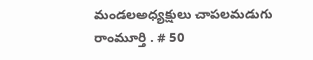మండలఅధ్యక్షులు చాపలమడుగు రాంమూర్తి . # 50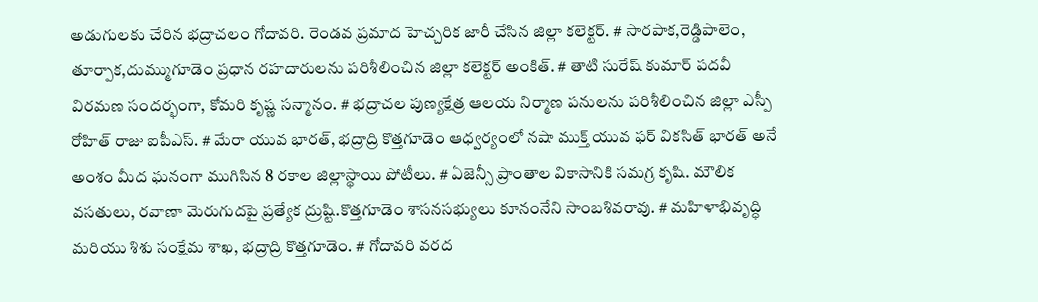అడుగులకు చేరిన భద్రాచలం గోదావరి. రెండవ ప్రమాద హెచ్చరిక జారీ చేసిన జిల్లా కలెక్టర్. # సారపాక,రెడ్డిపాలెం, తూర్పాక,దుమ్ముగూడెం ప్రధాన రహదారులను పరిశీలించిన జిల్లా కలెక్టర్ అంకిత్. # తాటి సురేష్ కుమార్ పదవీ విరమణ సందర్భంగా, కోమరి కృష్ణ సన్మానం. # భద్రాచల పుణ్యక్షేత్ర ఆలయ నిర్మాణ పనులను పరిశీలించిన జిల్లా ఎస్పీ రోహిత్ రాజు ఐపీఎస్. # మేరా యువ భారత్, భద్రాద్రి కొత్తగూడెం ఆధ్వర్యంలో నషా ముక్త్ యువ ఫర్ వికసిత్ భారత్ అనే అంశం మీద ఘనంగా ముగిసిన 8 రకాల జిల్లాస్థాయి పోటీలు. # ఏజెన్సీ ప్రాంతాల వికాసానికి సమగ్ర కృషి. మౌలిక వసతులు, రవాణా మెరుగుదపై ప్రత్యేక ద్రుష్టి.కొత్తగూడెం శాసనసభ్యులు కూనంనేని సాంబశివరావు. # మహిళాభివృద్ధి మరియు శిశు సంక్షేమ శాఖ, భద్రాద్రి కొత్తగూడెం. # గోదావరి వరద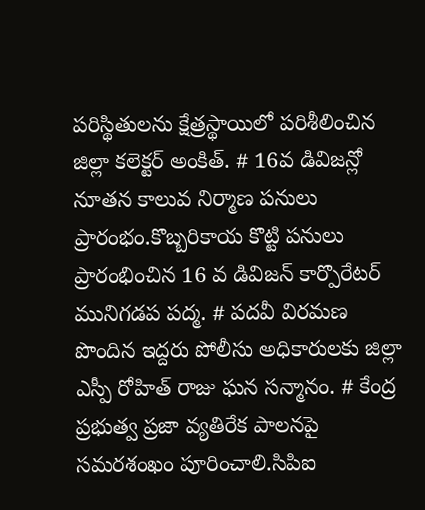పరిస్థితులను క్షేత్రస్థాయిలో పరిశీలించిన జిల్లా కలెక్టర్ అంకిత్. # 16వ డివిజన్లో నూతన కాలువ నిర్మాణ పనులు ప్రారంభం.కొబ్బరికాయ కొట్టి పనులు ప్రారంభించిన 16 వ డివిజన్ కార్పొరేటర్ మునిగడప పద్మ. # పదవీ విరమణ పొందిన ఇద్దరు పోలీసు అధికారులకు జిల్లా ఎస్పీ రోహిత్ రాజు ఘన సన్మానం. # కేంద్ర ప్రభుత్వ ప్రజా వ్యతిరేక పాలనపై సమరశంఖం పూరించాలి.సిపిఐ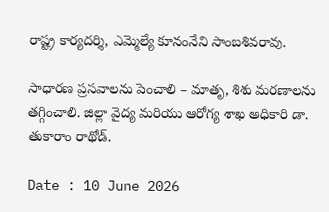రాష్ట్ర కార్యదర్శి, ఎమ్మెల్యే కూనంనేని సాంబశివరావు.

సాధారణ ప్రసవాలను పెంచాలి – మాతృ, శిశు మరణాలను తగ్గించాలి. జిల్లా వైద్య మరియు ఆరోగ్య శాఖ అధికారి డా. తుకారాం రాథోడ్.

Date : 10 June 2026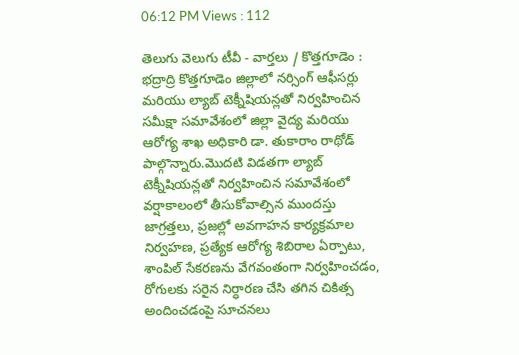06:12 PM Views : 112

తెలుగు వెలుగు టీవీ - వార్తలు / కొత్తగూడెం : భద్రాద్రి కొత్తగూడెం జిల్లాలో నర్సింగ్ ఆఫీసర్లు మరియు ల్యాబ్ టెక్నీషియన్లతో నిర్వహించిన సమీక్షా సమావేశంలో జిల్లా వైద్య మరియు ఆరోగ్య శాఖ అధికారి డా. తుకారాం రాథోడ్ పాల్గొన్నారు.మొదటి విడతగా ల్యాబ్ టెక్నీషియన్లతో నిర్వహించిన సమావేశంలో వర్షాకాలంలో తీసుకోవాల్సిన ముందస్తు జాగ్రత్తలు, ప్రజల్లో అవగాహన కార్యక్రమాల నిర్వహణ, ప్రత్యేక ఆరోగ్య శిబిరాల ఏర్పాటు, శాంపిల్ సేకరణను వేగవంతంగా నిర్వహించడం, రోగులకు సరైన నిర్ధారణ చేసి తగిన చికిత్స అందించడంపై సూచనలు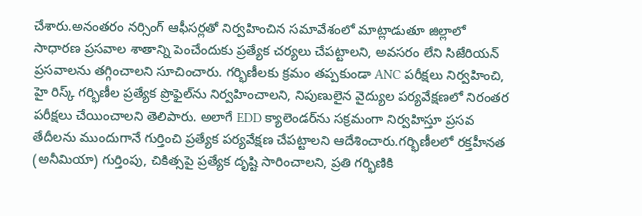చేశారు.అనంతరం నర్సింగ్ ఆఫీసర్లతో నిర్వహించిన సమావేశంలో మాట్లాడుతూ జిల్లాలో సాధారణ ప్రసవాల శాతాన్ని పెంచేందుకు ప్రత్యేక చర్యలు చేపట్టాలని, అవసరం లేని సిజేరియన్ ప్రసవాలను తగ్గించాలని సూచించారు. గర్భిణీలకు క్రమం తప్పకుండా ANC పరీక్షలు నిర్వహించి, హై రిస్క్ గర్భిణీల ప్రత్యేక ప్రొఫైల్‌ను నిర్వహించాలని, నిపుణులైన వైద్యుల పర్యవేక్షణలో నిరంతర పరీక్షలు చేయించాలని తెలిపారు. అలాగే EDD క్యాలెండర్‌ను సక్రమంగా నిర్వహిస్తూ ప్రసవ తేదీలను ముందుగానే గుర్తించి ప్రత్యేక పర్యవేక్షణ చేపట్టాలని ఆదేశించారు.గర్భిణీలలో రక్తహీనత (అనీమియా) గుర్తింపు, చికిత్సపై ప్రత్యేక దృష్టి సారించాలని, ప్రతి గర్భిణికి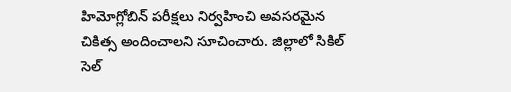హిమోగ్లోబిన్ పరీక్షలు నిర్వహించి అవసరమైన చికిత్స అందించాలని సూచించారు. జిల్లాలో సికిల్ సెల్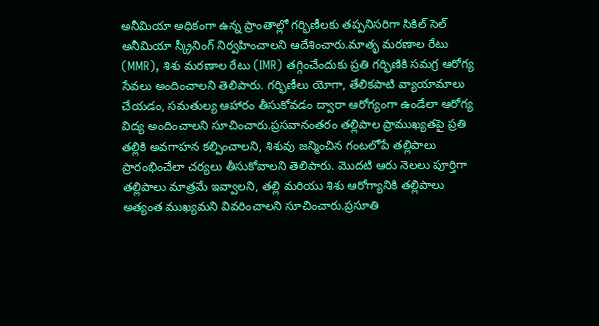అనీమియా అధికంగా ఉన్న ప్రాంతాల్లో గర్భిణీలకు తప్పనిసరిగా సికిల్ సెల్ అనీమియా స్క్రీనింగ్ నిర్వహించాలని ఆదేశించారు.మాతృ మరణాల రేటు (MMR), శిశు మరణాల రేటు (IMR) తగ్గించేందుకు ప్రతి గర్భిణికి సమగ్ర ఆరోగ్య సేవలు అందించాలని తెలిపారు. గర్భిణీలు యోగా, తేలికపాటి వ్యాయామాలు చేయడం, సమతుల్య ఆహారం తీసుకోవడం ద్వారా ఆరోగ్యంగా ఉండేలా ఆరోగ్య విద్య అందించాలని సూచించారు.ప్రసవానంతరం తల్లిపాల ప్రాముఖ్యతపై ప్రతి తల్లికి అవగాహన కల్పించాలని, శిశువు జన్మించిన గంటలోపే తల్లిపాలు ప్రారంభించేలా చర్యలు తీసుకోవాలని తెలిపారు. మొదటి ఆరు నెలలు పూర్తిగా తల్లిపాలు మాత్రమే ఇవ్వాలని, తల్లి మరియు శిశు ఆరోగ్యానికి తల్లిపాలు అత్యంత ముఖ్యమని వివరించాలని సూచించారు.ప్రసూతి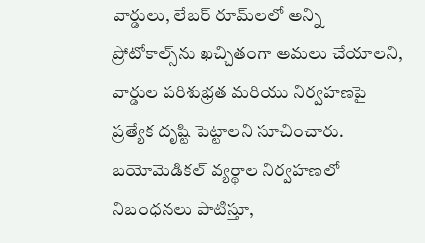వార్డులు, లేబర్ రూమ్‌లలో అన్ని ప్రోటోకాల్స్‌ను ఖచ్చితంగా అమలు చేయాలని, వార్డుల పరిశుభ్రత మరియు నిర్వహణపై ప్రత్యేక దృష్టి పెట్టాలని సూచించారు. బయోమెడికల్ వ్యర్థాల నిర్వహణలో నిబంధనలు పాటిస్తూ,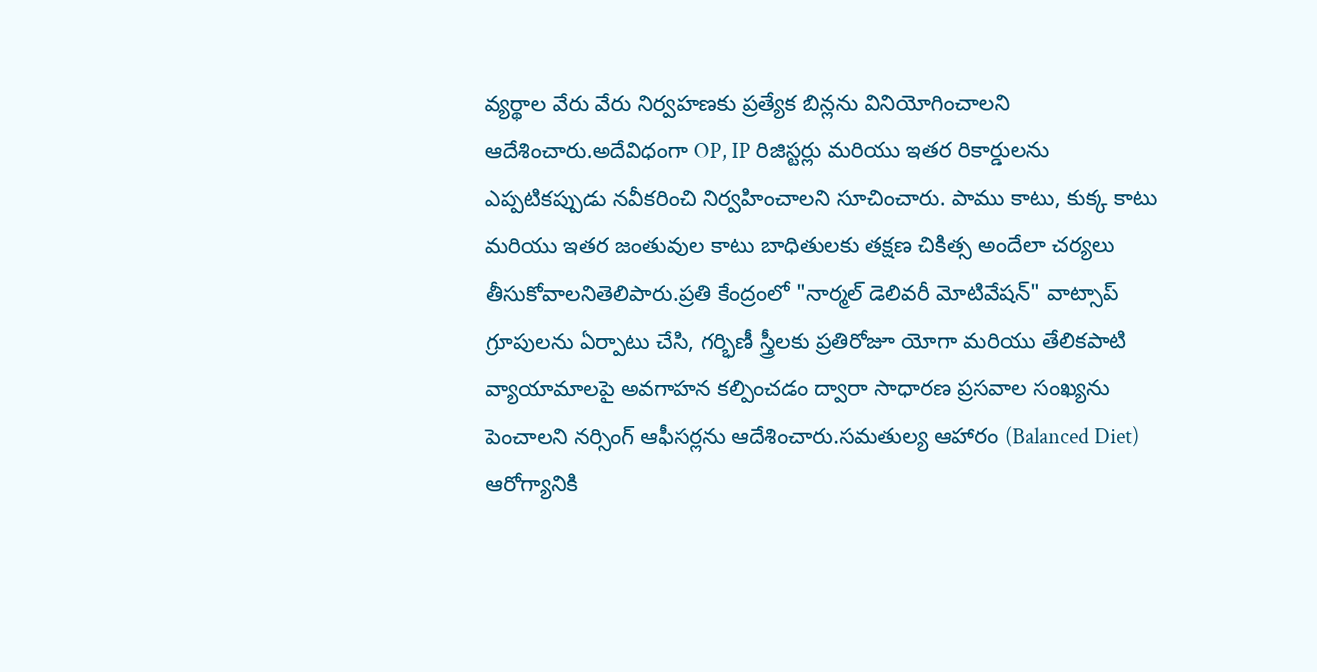వ్యర్థాల వేరు వేరు నిర్వహణకు ప్రత్యేక బిన్లను వినియోగించాలని ఆదేశించారు.అదేవిధంగా OP, IP రిజిస్టర్లు మరియు ఇతర రికార్డులను ఎప్పటికప్పుడు నవీకరించి నిర్వహించాలని సూచించారు. పాము కాటు, కుక్క కాటు మరియు ఇతర జంతువుల కాటు బాధితులకు తక్షణ చికిత్స అందేలా చర్యలు తీసుకోవాలనితెలిపారు.ప్రతి కేంద్రంలో "నార్మల్ డెలివరీ మోటివేషన్" వాట్సాప్ గ్రూపులను ఏర్పాటు చేసి, గర్భిణీ స్త్రీలకు ప్రతిరోజూ యోగా మరియు తేలికపాటి వ్యాయామాలపై అవగాహన కల్పించడం ద్వారా సాధారణ ప్రసవాల సంఖ్యను పెంచాలని నర్సింగ్ ఆఫీసర్లను ఆదేశించారు.సమతుల్య ఆహారం (Balanced Diet) ఆరోగ్యానికి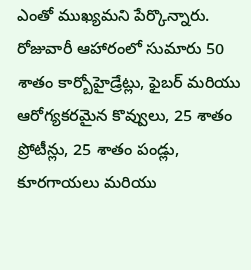ఎంతో ముఖ్యమని పేర్కొన్నారు. రోజువారీ ఆహారంలో సుమారు 50 శాతం కార్బోహైడ్రేట్లు, ఫైబర్ మరియు ఆరోగ్యకరమైన కొవ్వులు, 25 శాతం ప్రోటీన్లు, 25 శాతం పండ్లు, కూరగాయలు మరియు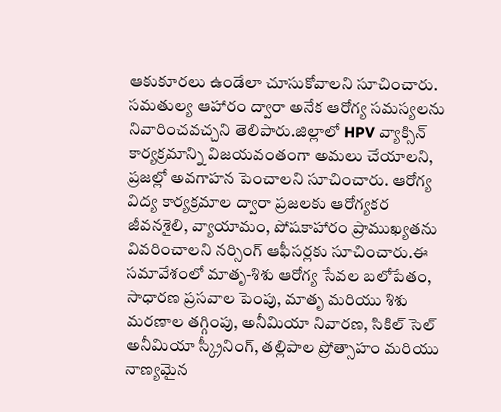ఆకుకూరలు ఉండేలా చూసుకోవాలని సూచించారు. సమతుల్య ఆహారం ద్వారా అనేక ఆరోగ్య సమస్యలను నివారించవచ్చని తెలిపారు.జిల్లాలో HPV వ్యాక్సిన్ కార్యక్రమాన్ని విజయవంతంగా అమలు చేయాలని, ప్రజల్లో అవగాహన పెంచాలని సూచించారు. ఆరోగ్య విద్య కార్యక్రమాల ద్వారా ప్రజలకు ఆరోగ్యకర జీవనశైలి, వ్యాయామం, పోషకాహారం ప్రాముఖ్యతను వివరించాలని నర్సింగ్ ఆఫీసర్లకు సూచించారు.ఈ సమావేశంలో మాతృ-శిశు ఆరోగ్య సేవల బలోపేతం, సాధారణ ప్రసవాల పెంపు, మాతృ మరియు శిశు మరణాల తగ్గింపు, అనీమియా నివారణ, సికిల్ సెల్ అనీమియా స్క్రీనింగ్, తల్లిపాల ప్రోత్సాహం మరియు నాణ్యమైన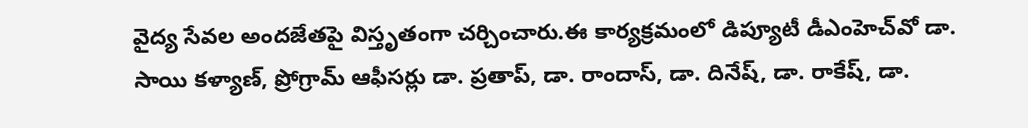వైద్య సేవల అందజేతపై విస్తృతంగా చర్చించారు.ఈ కార్యక్రమంలో డిప్యూటీ డీఎంహెచ్‌వో డా. సాయి కళ్యాణ్, ప్రోగ్రామ్ ఆఫీసర్లు డా. ప్రతాప్, డా. రాందాస్, డా. దినేష్, డా. రాకేష్, డా.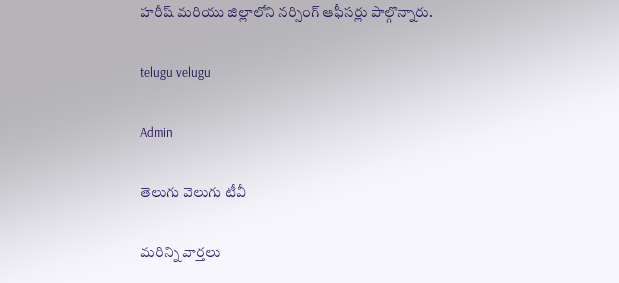హరీష్ మరియు జిల్లాలోని నర్సింగ్ ఆఫీసర్లు పాల్గొన్నారు.

telugu velugu

Admin

తెలుగు వెలుగు టీవీ

మరిన్ని వార్తలు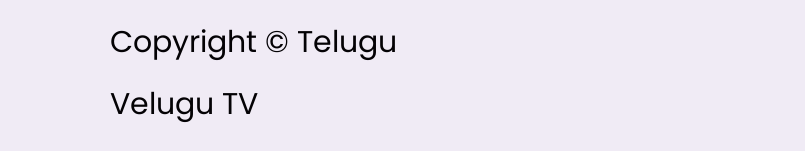Copyright © Telugu Velugu TV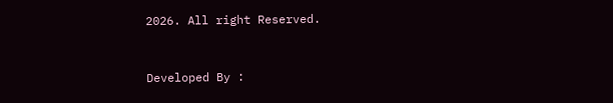2026. All right Reserved.



Developed By :